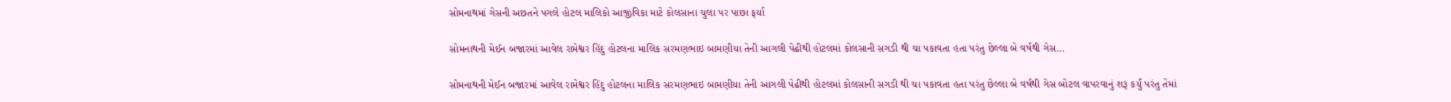સોમનાથમાં ગેસની અછતને પગલે હોટલ માલિકો આજીવિકા માટે કોલસાના ચુલા પર પાછા ફર્યા

સોમનાથની મેઈન બજારમાં આવેલ રામેશ્વર હિંદુ હોટલના માલિક સરમણભાઇ બામણીયા તેની આગલી પેઢીથી હોટલમાં કોલસાની સગડી થી ચા પકાવતા હતા પરંતુ છેલ્લા બે વર્ષથી ગેસ…

સોમનાથની મેઈન બજારમાં આવેલ રામેશ્વર હિંદુ હોટલના માલિક સરમણભાઇ બામણીયા તેની આગલી પેઢીથી હોટલમાં કોલસાની સગડી થી ચા પકાવતા હતા પરંતુ છેલ્લા બે વર્ષથી ગેસ બોટલ વાપરવાનું શરૂ કર્યું પરંતુ તેમાં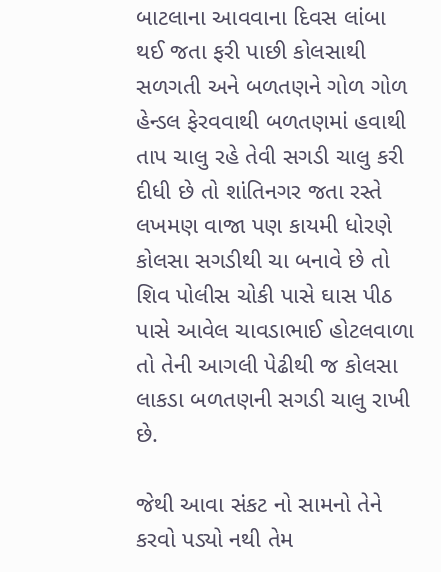બાટલાના આવવાના દિવસ લાંબા થઈ જતા ફરી પાછી કોલસાથી સળગતી અને બળતણને ગોળ ગોળ હેન્ડલ ફેરવવાથી બળતણમાં હવાથી તાપ ચાલુ રહે તેવી સગડી ચાલુ કરી દીધી છે તો શાંતિનગર જતા રસ્તે લખમણ વાજા પણ કાયમી ધોરણે કોલસા સગડીથી ચા બનાવે છે તો શિવ પોલીસ ચોકી પાસે ઘાસ પીઠ પાસે આવેલ ચાવડાભાઈ હોટલવાળા તો તેની આગલી પેઢીથી જ કોલસા લાકડા બળતણની સગડી ચાલુ રાખી છે.

જેથી આવા સંકટ નો સામનો તેને કરવો પડ્યો નથી તેમ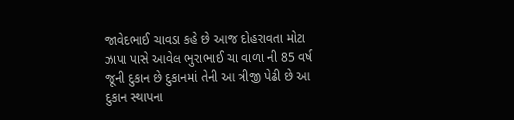જાવેદભાઈ ચાવડા કહે છે આજ દોહરાવતા મોટા ઝાપા પાસે આવેલ ભુરાભાઈ ચા વાળા ની 85 વર્ષ જૂની દુકાન છે દુકાનમાં તેની આ ત્રીજી પેઢી છે આ દુકાન સ્થાપના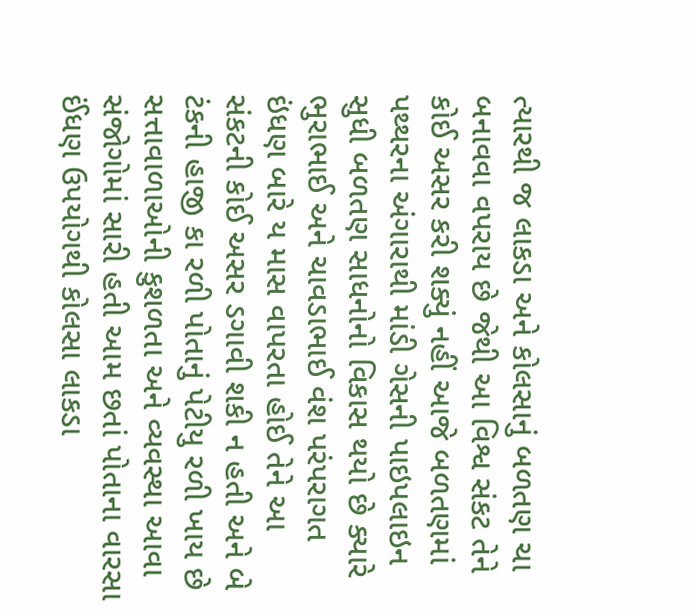ત્યારથી જ લાકડા અને કોલસાનું બળતણ ચા બનાવવા વપરાય છે જેથી આ વિશ્વ સંકટ તેને કોઈ અસર કરી શક્યું નહીં આજે બળતણમાં પથ્થરના અંગારાથી માંડી ગેસની પાઇપલાઇન સુધી બળતણ સાધનોનો વિકાસ થયો છે ક્યારે ભુરાભાઈ અને ચાવડાભાઈ વંશ પરંપરાગત ઇંધણ બારે ય માસ વાપરતા હોઈ તેને આ સંકટની કોઈ અસર ડગાવી શકી ન હતી અને બે ટંકની હાજી કા રળી પોતાનું પેટીયુ રળી ખાય છે સત્તાવાળાઓની કુશળતા અને વ્યવસ્થા આવા સંજોગોમાં સારી હતી આમ છતાં પોતાના વારસા ઈંધણ ઉપયોગથી કોલસા લાકડા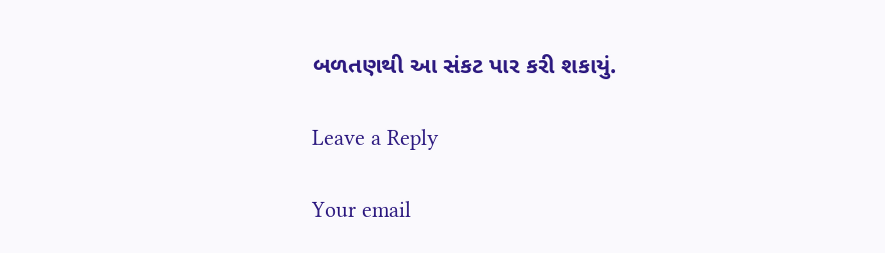બળતણથી આ સંકટ પાર કરી શકાયું.

Leave a Reply

Your email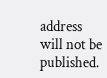address will not be published.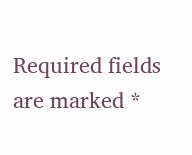Required fields are marked *